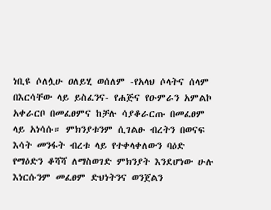ነቢዩ ሶለሏሁ ዐለይሂ ወሰለም -የአላህ ሶላትና ሰላም በእርሳቸው ላይ ይስፈንና- የሐጅና የዑምራን አምልኮ አቀራርቦ በመፈፀምና ከቻሉ ሳያቆራርጡ በመፈፀም ላይ አነሳሱ። ምክንያቱንም ሲገልፁ ብረትን በወናፍ እሳት መንፋት ብረቱ ላይ የተቀላቀለውን ባዕድ የማዕድን ቆሻሻ ለማስወገድ ምክንያት እንደሆነው ሁሉ እነርሱንም መፈፀም ድህነትንና ወንጀልን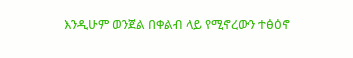እንዲሁም ወንጀል በቀልብ ላይ የሚኖረውን ተፅዕኖ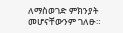ለማስወገድ ምክንያት መሆናቸውንም ገለፁ።